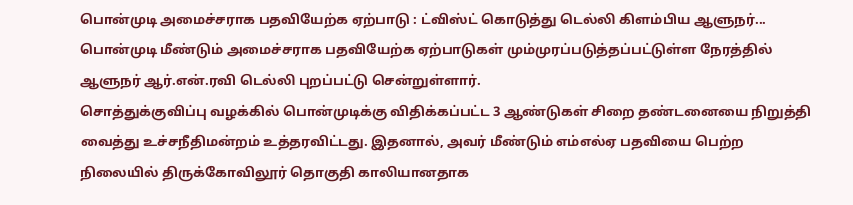பொன்முடி அமைச்சராக பதவியேற்க ஏற்பாடு : ட்விஸ்ட் கொடுத்து டெல்லி கிளம்பிய ஆளுநர்...
பொன்முடி மீண்டும் அமைச்சராக பதவியேற்க ஏற்பாடுகள் மும்முரப்படுத்தப்பட்டுள்ள நேரத்தில் ஆளுநர் ஆர்.என்.ரவி டெல்லி புறப்பட்டு சென்றுள்ளார்.
சொத்துக்குவிப்பு வழக்கில் பொன்முடிக்கு விதிக்கப்பட்ட 3 ஆண்டுகள் சிறை தண்டனையை நிறுத்தி வைத்து உச்சநீதிமன்றம் உத்தரவிட்டது. இதனால், அவர் மீண்டும் எம்எல்ஏ பதவியை பெற்ற நிலையில் திருக்கோவிலூர் தொகுதி காலியானதாக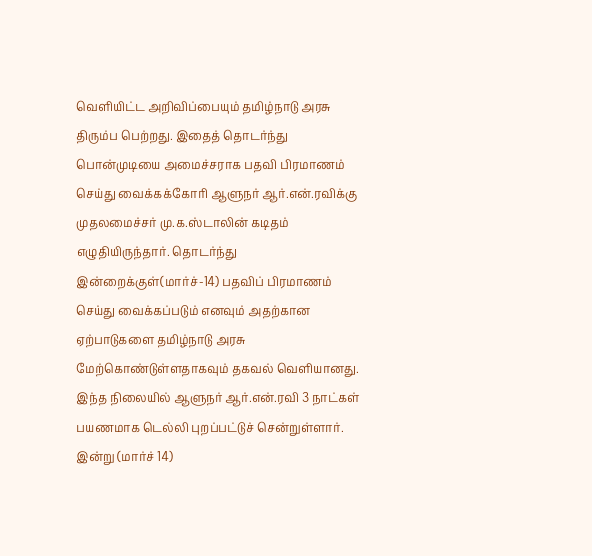வெளியிட்ட அறிவிப்பையும் தமிழ்நாடு அரசு திரும்ப பெற்றது. இதைத் தொடர்ந்து பொன்முடியை அமைச்சராக பதவி பிரமாணம் செய்து வைக்கக்கோரி ஆளுநர் ஆர்.என்.ரவிக்கு முதலமைச்சர் மு.க.ஸ்டாலின் கடிதம் எழுதியிருந்தார். தொடர்ந்து இன்றைக்குள்(மார்ச்-14) பதவிப் பிரமாணம் செய்து வைக்கப்படும் எனவும் அதற்கான ஏற்பாடுகளை தமிழ்நாடு அரசு மேற்கொண்டுள்ளதாகவும் தகவல் வெளியானது.
இந்த நிலையில் ஆளுநர் ஆர்.என்.ரவி 3 நாட்கள் பயணமாக டெல்லி புறப்பட்டுச் சென்றுள்ளார். இன்று (மார்ச் 14)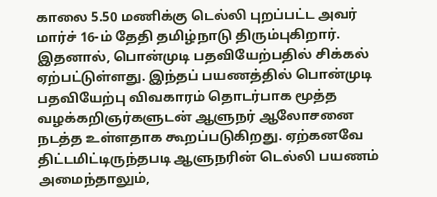காலை 5.50 மணிக்கு டெல்லி புறப்பட்ட அவர் மார்ச் 16-ம் தேதி தமிழ்நாடு திரும்புகிறார். இதனால், பொன்முடி பதவியேற்பதில் சிக்கல் ஏற்பட்டுள்ளது. இந்தப் பயணத்தில் பொன்முடி பதவியேற்பு விவகாரம் தொடர்பாக மூத்த வழக்கறிஞர்களுடன் ஆளுநர் ஆலோசனை நடத்த உள்ளதாக கூறப்படுகிறது. ஏற்கனவே திட்டமிட்டிருந்தபடி ஆளுநரின் டெல்லி பயணம் அமைந்தாலும்,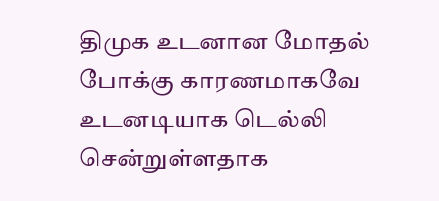திமுக உடனான மோதல் போக்கு காரணமாகவே உடனடியாக டெல்லி சென்றுள்ளதாக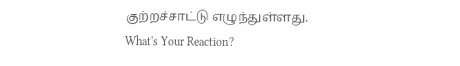குற்றச்சாட்டு எழுந்துள்ளது.
What's Your Reaction?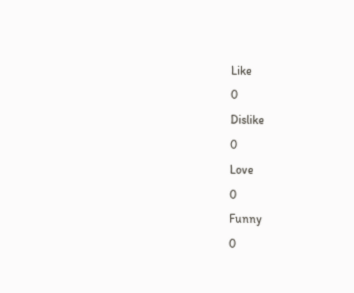Like
0
Dislike
0
Love
0
Funny
0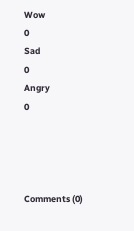Wow
0
Sad
0
Angry
0




Comments (0)